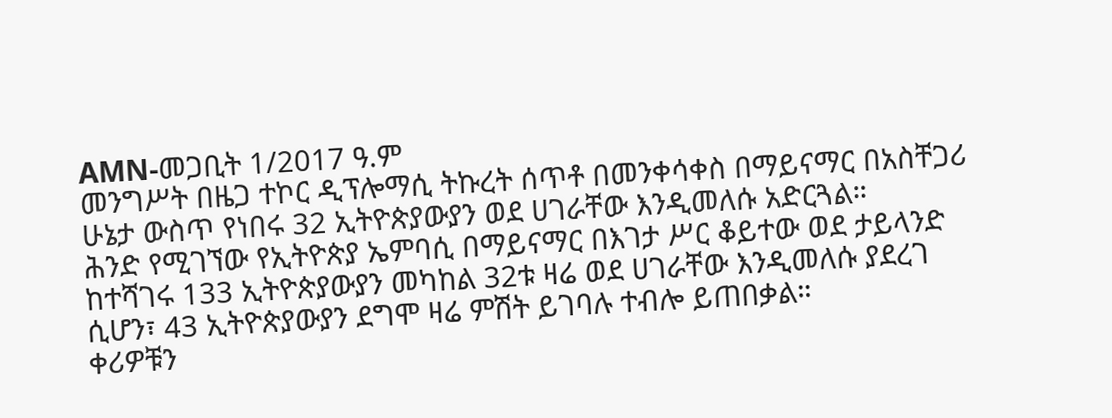AMN-መጋቢት 1/2017 ዓ.ም
መንግሥት በዜጋ ተኮር ዲፕሎማሲ ትኩረት ሰጥቶ በመንቀሳቀስ በማይናማር በአስቸጋሪ ሁኔታ ውስጥ የነበሩ 32 ኢትዮጵያውያን ወደ ሀገራቸው እንዲመለሱ አድርጓል።
ሕንድ የሚገኘው የኢትዮጵያ ኤምባሲ በማይናማር በእገታ ሥር ቆይተው ወደ ታይላንድ ከተሻገሩ 133 ኢትዮጵያውያን መካከል 32ቱ ዛሬ ወደ ሀገራቸው እንዲመለሱ ያደረገ ሲሆን፣ 43 ኢትዮጵያውያን ደግሞ ዛሬ ምሽት ይገባሉ ተብሎ ይጠበቃል።
ቀሪዎቹን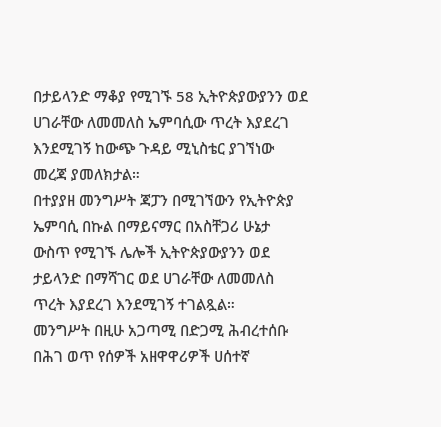በታይላንድ ማቆያ የሚገኙ 58 ኢትዮጵያውያንን ወደ ሀገራቸው ለመመለስ ኤምባሲው ጥረት እያደረገ እንደሚገኝ ከውጭ ጉዳይ ሚኒስቴር ያገኘነው መረጃ ያመለክታል።
በተያያዘ መንግሥት ጃፓን በሚገኘውን የኢትዮጵያ ኤምባሲ በኩል በማይናማር በአስቸጋሪ ሁኔታ ውስጥ የሚገኙ ሌሎች ኢትዮጵያውያንን ወደ ታይላንድ በማሻገር ወደ ሀገራቸው ለመመለስ ጥረት እያደረገ እንደሚገኝ ተገልጿል።
መንግሥት በዚሁ አጋጣሚ በድጋሚ ሕብረተሰቡ በሕገ ወጥ የሰዎች አዘዋዋሪዎች ሀሰተኛ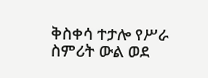ቅስቀሳ ተታሎ የሥራ ስምሪት ውል ወደ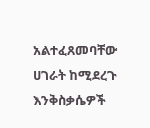አልተፈጸመባቸው ሀገራት ከሚደረጉ እንቅስቃሴዎች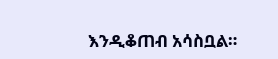እንዲቆጠብ አሳስቧል።